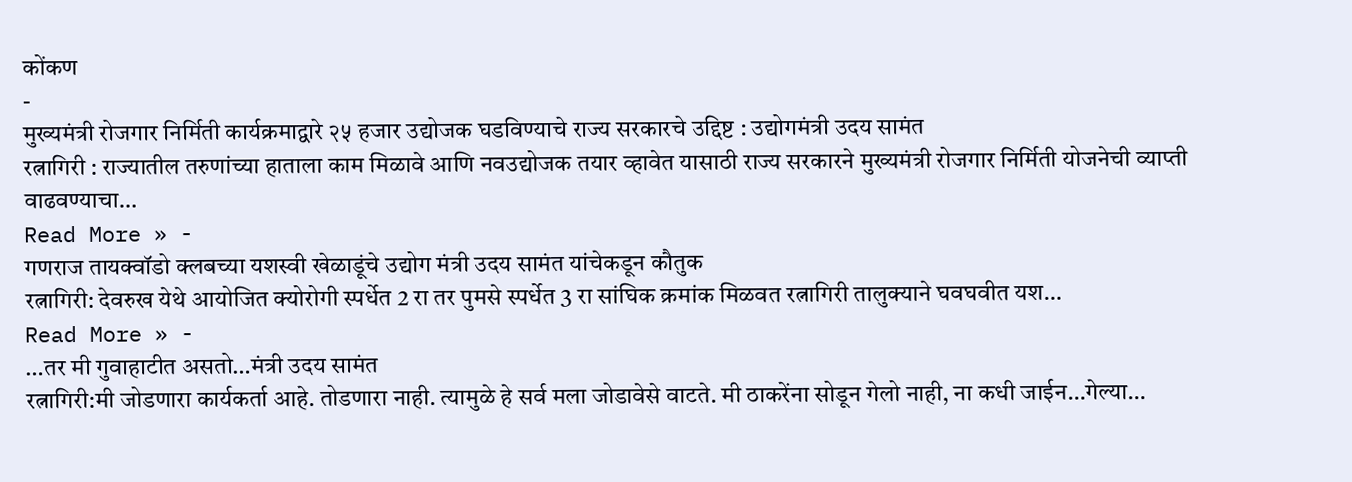कोंकण
-
मुख्यमंत्री रोजगार निर्मिती कार्यक्रमाद्वारे २५ हजार उद्योजक घडविण्याचे राज्य सरकारचे उद्दिष्ट : उद्योगमंत्री उदय सामंत
रत्नागिरी : राज्यातील तरुणांच्या हाताला काम मिळावे आणि नवउद्योजक तयार व्हावेत यासाठी राज्य सरकारने मुख्यमंत्री रोजगार निर्मिती योजनेची व्याप्ती वाढवण्याचा…
Read More » -
गणराज तायक्वॉडो क्लबच्या यशस्वी खेळाडूंचे उद्योग मंत्री उदय सामंत यांचेकडून कौतुक
रत्नागिरी: देवरुख येथे आयोजित क्योरोगी स्पर्धेत 2 रा तर पुमसे स्पर्धेत 3 रा सांघिक क्रमांक मिळवत रत्नागिरी तालुक्याने घवघवीत यश…
Read More » -
…तर मी गुवाहाटीत असतो…मंत्री उदय सामंत
रत्नागिरी:मी जोडणारा कार्यकर्ता आहे. तोडणारा नाही. त्यामुळे हे सर्व मला जोडावेसे वाटते. मी ठाकरेंना सोडून गेलो नाही, ना कधी जाईन…गेल्या…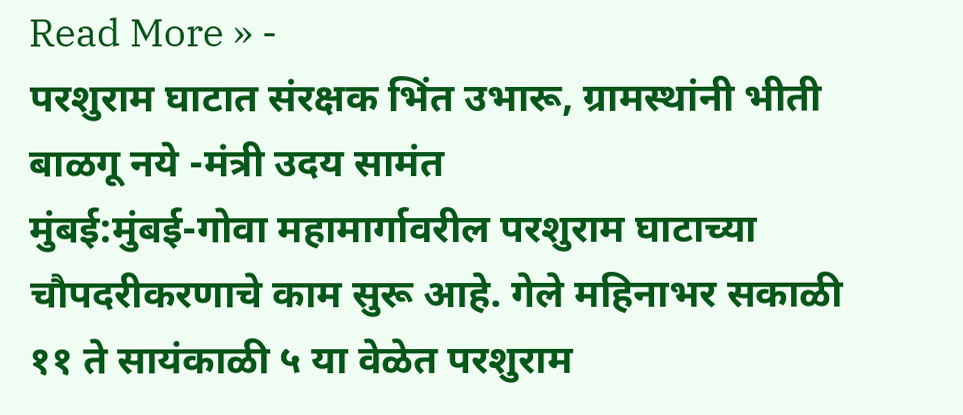Read More » -
परशुराम घाटात संरक्षक भिंत उभारू, ग्रामस्थांनी भीती बाळगू नये -मंत्री उदय सामंत
मुंबई:मुंबई-गोवा महामार्गावरील परशुराम घाटाच्या चौपदरीकरणाचे काम सुरू आहे. गेले महिनाभर सकाळी ११ ते सायंकाळी ५ या वेळेत परशुराम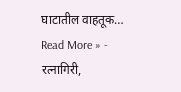घाटातील वाहतूक…
Read More » -
रत्नागिरी,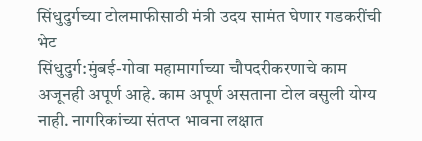सिंधुदुर्गच्या टोलमाफीसाठी मंत्री उदय सामंत घेणार गडकरींची भेट
सिंधुदुर्ग:मुंबई-गोवा महामार्गाच्या चौपदरीकरणाचे काम अजूनही अपूर्ण आहे. काम अपूर्ण असताना टोल वसुली योग्य नाही. नागरिकांच्या संतप्त भावना लक्षात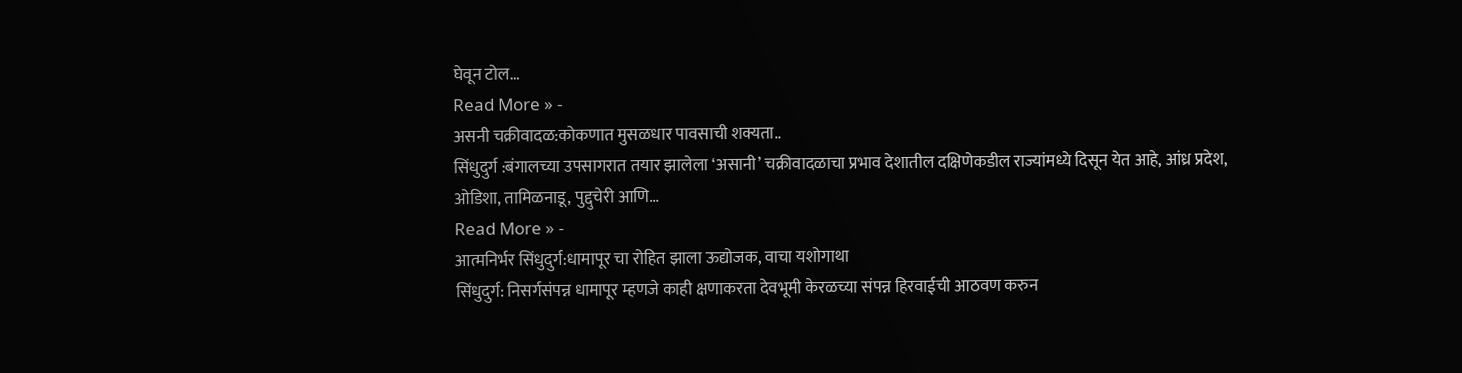घेवून टोल…
Read More » -
असनी चक्रीवादळ:कोकणात मुसळधार पावसाची शक्यता..
सिंधुदुर्ग :बंगालच्या उपसागरात तयार झालेला ‘असानी’ चक्रीवादळाचा प्रभाव देशातील दक्षिणेकडील राज्यांमध्ये दिसून येत आहे, आंध्र प्रदेश, ओडिशा, तामिळनाडू, पुद्दुचेरी आणि…
Read More » -
आत्मनिर्भर सिंधुदुर्ग:धामापूर चा रोहित झाला ऊद्योजक, वाचा यशोगाथा
सिंधुदुर्ग: निसर्गसंपन्न धामापूर म्हणजे काही क्षणाकरता देवभूमी केरळच्या संपन्न हिरवाईची आठवण करुन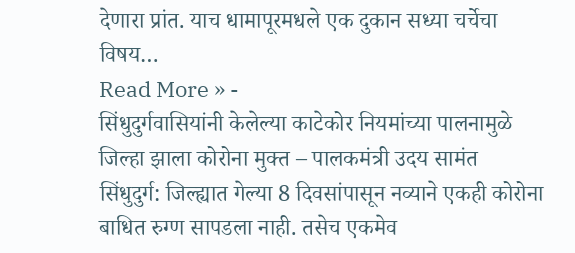देणारा प्रांत. याच धामापूरमधले एक दुकान सध्या चर्चेचा विषय…
Read More » -
सिंधुदुर्गवासियांनी केलेल्या काटेकोर नियमांच्या पालनामुळे जिल्हा झाला कोरोना मुक्त – पालकमंत्री उदय सामंत
सिंधुदुर्ग: जिल्ह्यात गेल्या 8 दिवसांपासून नव्याने एकही कोरोना बाधित रुग्ण सापडला नाही. तसेच एकमेव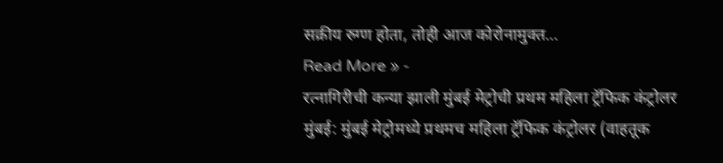सक्रीय रुग्ण होता, तोही आज कोरोनामुक्त…
Read More » -
रत्नागिरीची कन्या झाली मुंबई मेट्रोची प्रथम महिला ट्रॅफिक कंट्रोलर
मुंबई: मुंबई मेट्रोमध्ये प्रथमच महिला ट्रॅफिक कंट्रोलर (वाहतूक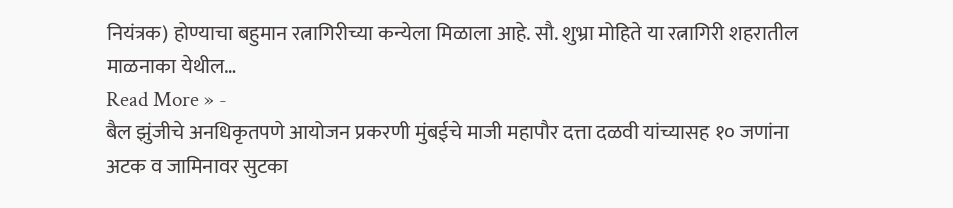नियंत्रक) होण्याचा बहुमान रत्नागिरीच्या कन्येला मिळाला आहे. सौ. शुभ्रा मोहिते या रत्नागिरी शहरातील माळनाका येथील…
Read More » -
बैल झुंजीचे अनधिकृतपणे आयोजन प्रकरणी मुंबईचे माजी महापौर दत्ता दळवी यांच्यासह १० जणांना अटक व जामिनावर सुटका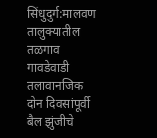सिंधुदुर्ग:मालवण तालुक्यातील तळगाव गावडेवाडी तलावानजिक दोन दिवसांपूर्वी बैल झुंजीचे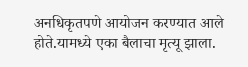अनधिकृतपणे आयोजन करण्यात आले होते.यामध्ये एका बैलाचा मृत्यू झाला.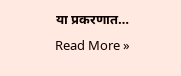या प्रकरणात…
Read More »